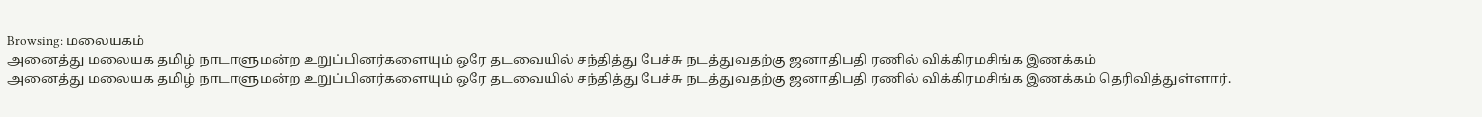Browsing: மலையகம்
அனைத்து மலையக தமிழ் நாடாளுமன்ற உறுப்பினர்களையும் ஒரே தடவையில் சந்தித்து பேச்சு நடத்துவதற்கு ஜனாதிபதி ரணில் விக்கிரமசிங்க இணக்கம்
அனைத்து மலையக தமிழ் நாடாளுமன்ற உறுப்பினர்களையும் ஒரே தடவையில் சந்தித்து பேச்சு நடத்துவதற்கு ஜனாதிபதி ரணில் விக்கிரமசிங்க இணக்கம் தெரிவித்துள்ளார்.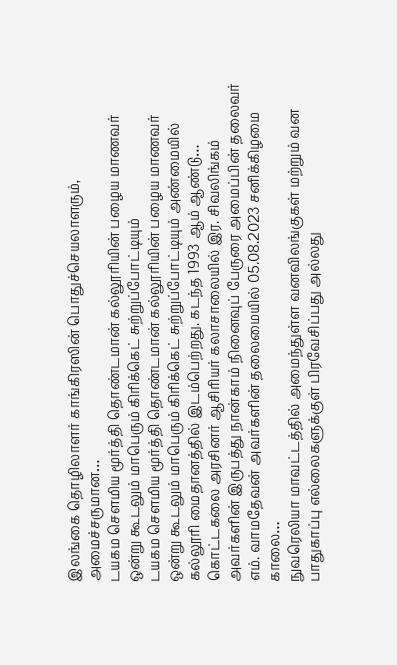இலங்கை தொழிலாளர் காங்கிரஸின் பொதுச்செயலாளரும், அமைச்சருமான…
டயகம சௌமிய மூர்த்தி தொண்டமான் கல்லூரியின் பழைய மாணவர் ஒன்று கூடலும் மாபெரும் கிரிக்கெட் சுற்றுப்போட்டியும்
டயகம சௌமிய மூர்த்தி தொண்டமான் கல்லூரியின் பழைய மாணவர் ஒன்று கூடலும் மாபெரும் கிரிக்கெட் சுற்றுப்போட்டியும் அண்மையில் கல்லூரி மைதானத்தில் இடம்பெற்றது. கடந்த 1993 ஆம் ஆண்டு…
கொட்டகலை அரசினர் ஆசிரியர் கலாசாலையில் இர. சிவலிங்கம் அவர்களின் இருபத்து நான்காம் நினைவுப் பேருரை அமைப்பின் தலைவர் எம். வாமதேவன் அவர்களின் தலைமையில் 05.08.2023 சனிக்கிழமை காலை…
நுவரெலியா மாவட்டத்தில் அமைந்துள்ள வனவிலங்குகள் மற்றும் வன பாதுகாப்பு எல்லைகளுக்குள் பிரவேசிப்பது அல்லது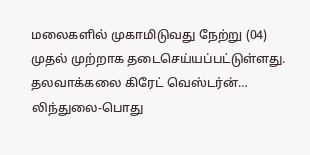மலைகளில் முகாமிடுவது நேற்று (04) முதல் முற்றாக தடைசெய்யப்பட்டுள்ளது. தலவாக்கலை கிரேட் வெஸ்டர்ன்…
லிந்துலை-பொது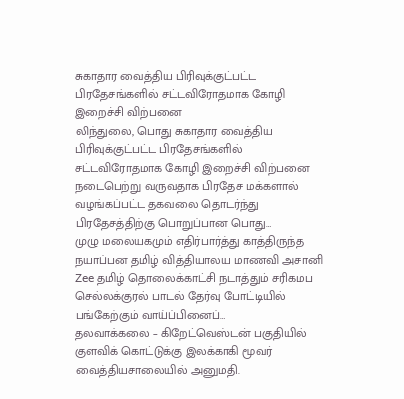சுகாதார வைத்திய பிரிவுக்குட்பட்ட பிரதேசங்களில் சட்டவிரோதமாக கோழி இறைச்சி விற்பனை
லிந்துலை, பொது சுகாதார வைத்திய பிரிவுக்குட்பட்ட பிரதேசங்களில் சட்டவிரோதமாக கோழி இறைச்சி விற்பனை நடைபெற்று வருவதாக பிரதேச மக்களால் வழங்கப்பட்ட தகவலை தொடர்ந்து பிரதேசத்திற்கு பொறுப்பான பொது…
முழு மலையகமும் எதிர்பார்த்து காத்திருந்த நயாப்பன தமிழ் வித்தியாலய மாணவி அசானி Zee தமிழ் தொலைக்காட்சி நடாத்தும் சரிகமப செல்லக்குரல் பாடல் தேர்வு போட்டியில் பங்கேற்கும் வாய்ப்பினைப்…
தலவாக்கலை – கிறேட்வெஸ்டன் பகுதியில் குளவிக் கொட்டுக்கு இலக்காகி மூவர் வைத்தியசாலையில் அனுமதி.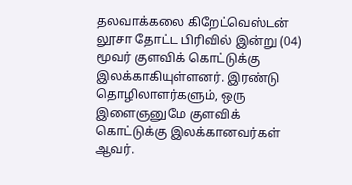தலவாக்கலை கிறேட்வெஸ்டன் லூசா தோட்ட பிரிவில் இன்று (04) மூவர் குளவிக் கொட்டுக்கு இலக்காகியுள்ளனர். இரண்டு தொழிலாளர்களும், ஒரு இளைஞனுமே குளவிக் கொட்டுக்கு இலக்கானவர்கள் ஆவர்.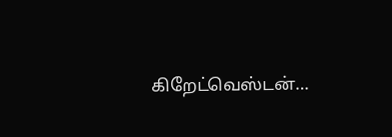கிறேட்வெஸ்டன்…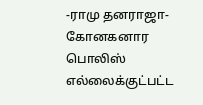-ராமு தனராஜா- கோனகனார பொலிஸ் எல்லைக்குட்பட்ட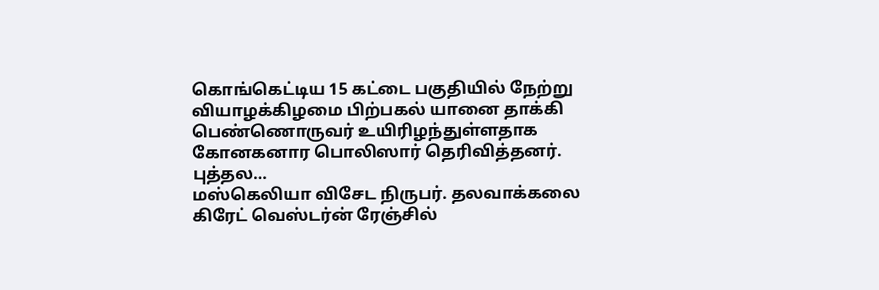கொங்கெட்டிய 15 கட்டை பகுதியில் நேற்று வியாழக்கிழமை பிற்பகல் யானை தாக்கி பெண்ணொருவர் உயிரிழந்துள்ளதாக கோனகனார பொலிஸார் தெரிவித்தனர். புத்தல…
மஸ்கெலியா விசேட நிருபர். தலவாக்கலை கிரேட் வெஸ்டர்ன் ரேஞ்சில்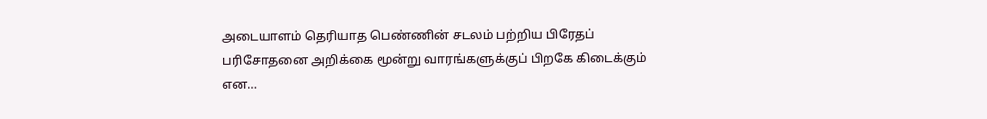அடையாளம் தெரியாத பெண்ணின் சடலம் பற்றிய பிரேதப் பரிசோதனை அறிக்கை மூன்று வாரங்களுக்குப் பிறகே கிடைக்கும் என…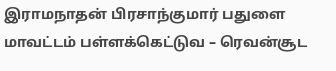இராமநாதன் பிரசாந்குமார் பதுளை மாவட்டம் பள்ளக்கெட்டுவ – ரெவன்சூட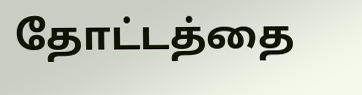தோட்டத்தை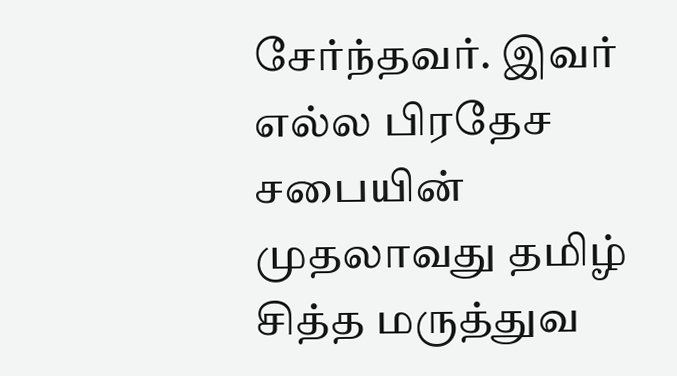சேர்ந்தவர். இவர் எல்ல பிரதேச சபையின் முதலாவது தமிழ் சித்த மருத்துவ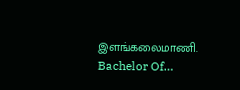இளங்கலைமாணி. Bachelor Of…